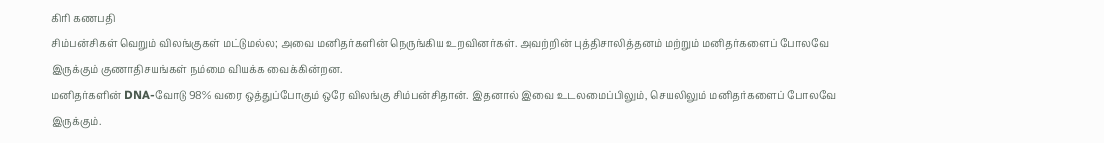கிரி கணபதி
சிம்பன்சிகள் வெறும் விலங்குகள் மட்டுமல்ல; அவை மனிதர்களின் நெருங்கிய உறவினர்கள். அவற்றின் புத்திசாலித்தனம் மற்றும் மனிதர்களைப் போலவே இருக்கும் குணாதிசயங்கள் நம்மை வியக்க வைக்கின்றன.
மனிதர்களின் DNA-வோடு 98% வரை ஒத்துப்போகும் ஒரே விலங்கு சிம்பன்சிதான். இதனால் இவை உடலமைப்பிலும், செயலிலும் மனிதர்களைப் போலவே இருக்கும்.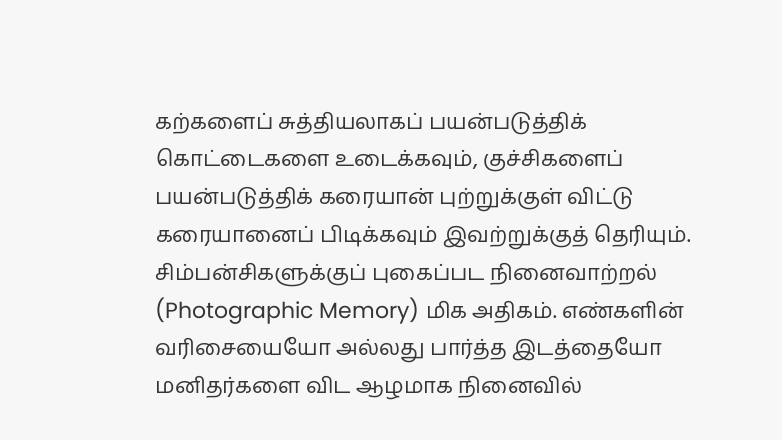கற்களைப் சுத்தியலாகப் பயன்படுத்திக் கொட்டைகளை உடைக்கவும், குச்சிகளைப் பயன்படுத்திக் கரையான் புற்றுக்குள் விட்டு கரையானைப் பிடிக்கவும் இவற்றுக்குத் தெரியும்.
சிம்பன்சிகளுக்குப் புகைப்பட நினைவாற்றல் (Photographic Memory) மிக அதிகம். எண்களின் வரிசையையோ அல்லது பார்த்த இடத்தையோ மனிதர்களை விட ஆழமாக நினைவில்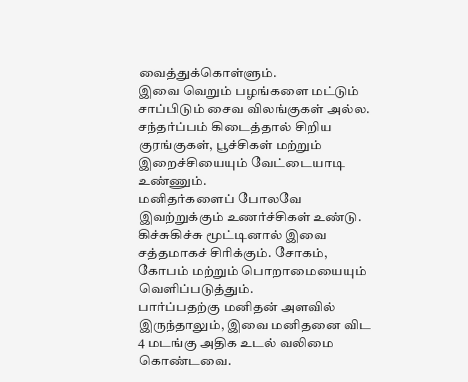வைத்துக்கொள்ளும்.
இவை வெறும் பழங்களை மட்டும் சாப்பிடும் சைவ விலங்குகள் அல்ல. சந்தர்ப்பம் கிடைத்தால் சிறிய குரங்குகள், பூச்சிகள் மற்றும் இறைச்சியையும் வேட்டையாடி உண்ணும்.
மனிதர்களைப் போலவே இவற்றுக்கும் உணர்ச்சிகள் உண்டு. கிச்சுகிச்சு மூட்டினால் இவை சத்தமாகச் சிரிக்கும். சோகம், கோபம் மற்றும் பொறாமையையும் வெளிப்படுத்தும்.
பார்ப்பதற்கு மனிதன் அளவில் இருந்தாலும், இவை மனிதனை விட 4 மடங்கு அதிக உடல் வலிமை கொண்டவை.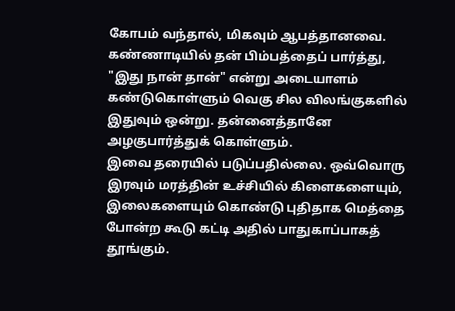கோபம் வந்தால், மிகவும் ஆபத்தானவை.
கண்ணாடியில் தன் பிம்பத்தைப் பார்த்து, "இது நான் தான்" என்று அடையாளம் கண்டுகொள்ளும் வெகு சில விலங்குகளில் இதுவும் ஒன்று. தன்னைத்தானே அழகுபார்த்துக் கொள்ளும்.
இவை தரையில் படுப்பதில்லை. ஒவ்வொரு இரவும் மரத்தின் உச்சியில் கிளைகளையும், இலைகளையும் கொண்டு புதிதாக மெத்தை போன்ற கூடு கட்டி அதில் பாதுகாப்பாகத் தூங்கும்.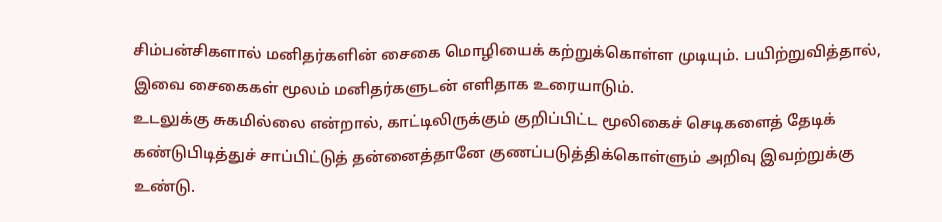சிம்பன்சிகளால் மனிதர்களின் சைகை மொழியைக் கற்றுக்கொள்ள முடியும். பயிற்றுவித்தால், இவை சைகைகள் மூலம் மனிதர்களுடன் எளிதாக உரையாடும்.
உடலுக்கு சுகமில்லை என்றால், காட்டிலிருக்கும் குறிப்பிட்ட மூலிகைச் செடிகளைத் தேடிக் கண்டுபிடித்துச் சாப்பிட்டுத் தன்னைத்தானே குணப்படுத்திக்கொள்ளும் அறிவு இவற்றுக்கு உண்டு.